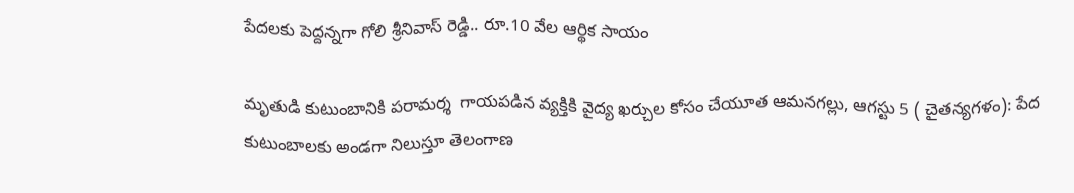పేదలకు పెద్దన్నగా గోలి శ్రీనివాస్ రెడ్డి.. రూ.10 వేల ఆర్థిక సాయం

మృతుడి కుటుంబానికి పరామర్శ  గాయపడిన వ్యక్తికి వైద్య ఖర్చుల కోసం చేయూత ఆమనగల్లు, ఆగస్టు 5 ( చైతన్యగళం): పేద కుటుంబాలకు అండగా నిలుస్తూ తెలంగాణ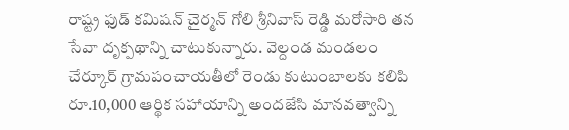రాష్ట్ర ఫుడ్ కమిషన్ చైర్మన్ గోలి శ్రీనివాస్ రెడ్డి మరోసారి తన సేవా దృక్పథాన్ని చాటుకున్నారు. వెల్దండ మండలం చేర్కూర్ గ్రామపంచాయతీలో రెండు కుటుంబాలకు కలిపి రూ.10,000 ఆర్థిక సహాయాన్ని అందజేసి మానవత్వాన్ని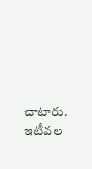చాటారు. ఇటీవల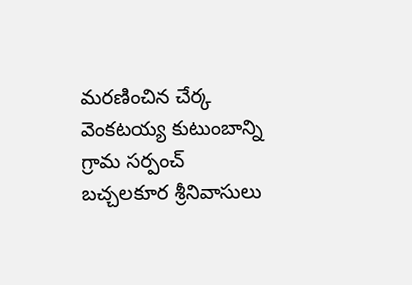మరణించిన చేర్క వెంకటయ్య కుటుంబాన్ని గ్రామ సర్పంచ్ బచ్చలకూర శ్రీనివాసులు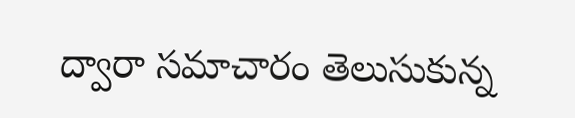ద్వారా సమాచారం తెలుసుకున్న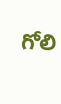గోలి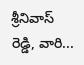శ్రీనివాస్ రెడ్డి, వారి...